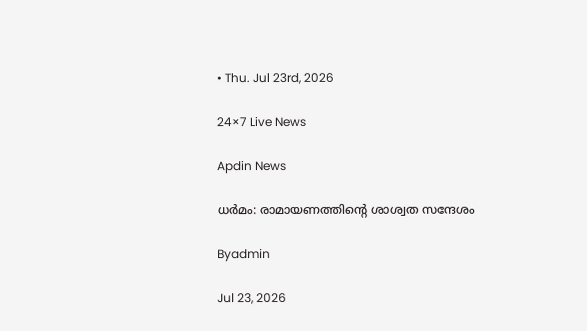• Thu. Jul 23rd, 2026

24×7 Live News

Apdin News

ധര്‍മം: രാമായണത്തിന്റെ ശാശ്വത സന്ദേശം

Byadmin

Jul 23, 2026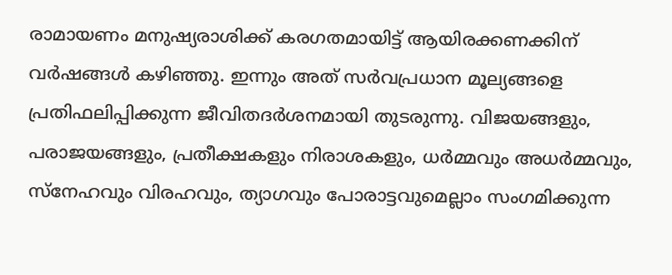രാമായണം മനുഷ്യരാശിക്ക് കരഗതമായിട്ട് ആയിരക്കണക്കിന് വര്‍ഷങ്ങള്‍ കഴിഞ്ഞു. ഇന്നും അത് സര്‍വപ്രധാന മൂല്യങ്ങളെ പ്രതിഫലിപ്പിക്കുന്ന ജീവിതദര്‍ശനമായി തുടരുന്നു. വിജയങ്ങളും, പരാജയങ്ങളും, പ്രതീക്ഷകളും നിരാശകളും, ധര്‍മ്മവും അധര്‍മ്മവും, സ്‌നേഹവും വിരഹവും, ത്യാഗവും പോരാട്ടവുമെല്ലാം സംഗമിക്കുന്ന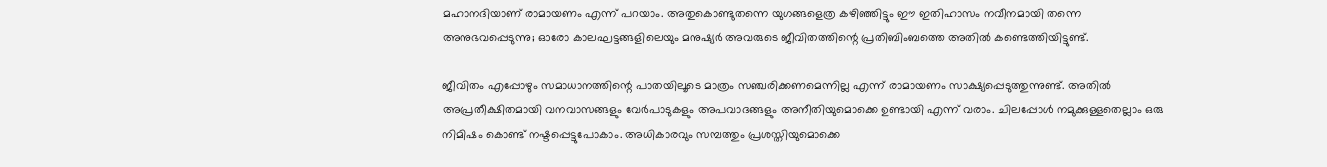മഹാനദിയാണ് രാമായണം എന്ന് പറയാം. അതുകൊണ്ടുതന്നെ യുഗങ്ങളെത്ര കഴിഞ്ഞിട്ടും ഈ ഇതിഹാസം നവീനമായി തന്നെ അനുഭവപ്പെടുന്നു; ഓരോ കാലഘട്ടങ്ങളിലെയും മനുഷ്യര്‍ അവരുടെ ജീവിതത്തിന്റെ പ്രതിബിംബത്തെ അതില്‍ കണ്ടെത്തിയിട്ടുണ്ട്.

ജീവിതം എപ്പോഴും സമാധാനത്തിന്റെ പാതയിലൂടെ മാത്രം സഞ്ചരിക്കണമെന്നില്ല എന്ന് രാമായണം സാക്ഷ്യപ്പെടുത്തുന്നുണ്ട്. അതില്‍ അപ്രതീക്ഷിതമായി വനവാസങ്ങളും വേര്‍പാടുകളും അപവാദങ്ങളും അനീതിയുമൊക്കെ ഉണ്ടായി എന്ന് വരാം. ചിലപ്പോള്‍ നമുക്കുള്ളതെല്ലാം ഒരു നിമിഷം കൊണ്ട് നഷ്ടപ്പെട്ടുപോകാം. അധികാരവും സമ്പത്തും പ്രശസ്തിയുമൊക്കെ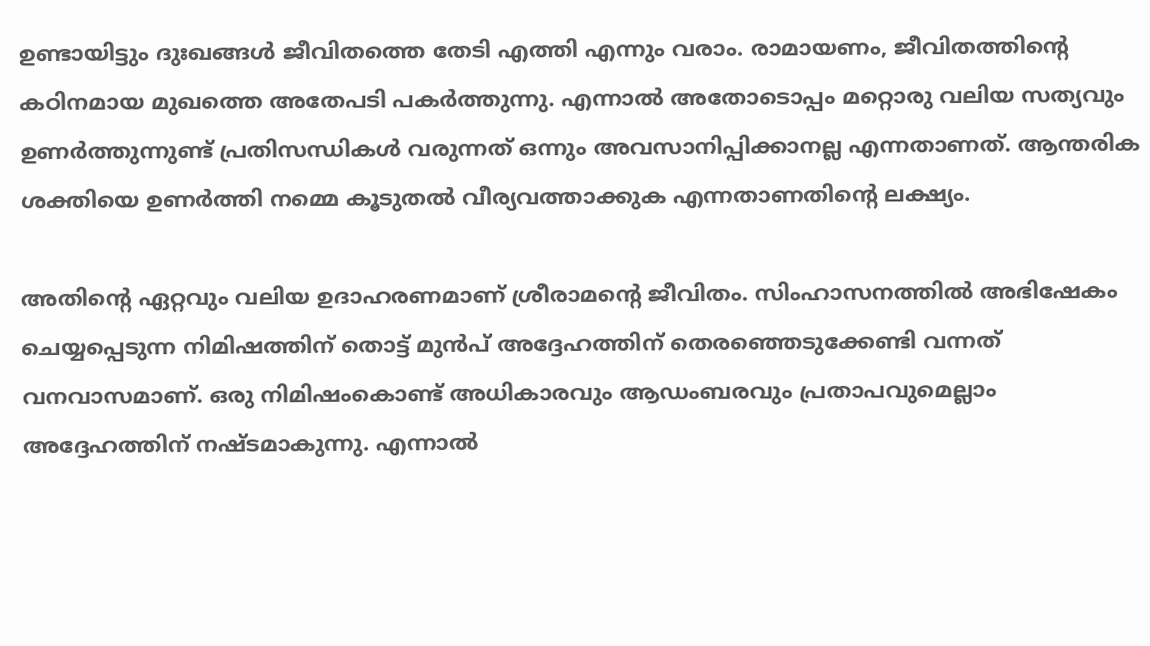ഉണ്ടായിട്ടും ദുഃഖങ്ങള്‍ ജീവിതത്തെ തേടി എത്തി എന്നും വരാം. രാമായണം, ജീവിതത്തിന്റെ കഠിനമായ മുഖത്തെ അതേപടി പകര്‍ത്തുന്നു. എന്നാല്‍ അതോടൊപ്പം മറ്റൊരു വലിയ സത്യവും ഉണര്‍ത്തുന്നുണ്ട് പ്രതിസന്ധികള്‍ വരുന്നത് ഒന്നും അവസാനിപ്പിക്കാനല്ല എന്നതാണത്. ആന്തരിക ശക്തിയെ ഉണര്‍ത്തി നമ്മെ കൂടുതല്‍ വീര്യവത്താക്കുക എന്നതാണതിന്റെ ലക്ഷ്യം.

അതിന്റെ ഏറ്റവും വലിയ ഉദാഹരണമാണ് ശ്രീരാമന്റെ ജീവിതം. സിംഹാസനത്തില്‍ അഭിഷേകം ചെയ്യപ്പെടുന്ന നിമിഷത്തിന് തൊട്ട് മുന്‍പ് അദ്ദേഹത്തിന് തെരഞ്ഞെടുക്കേണ്ടി വന്നത് വനവാസമാണ്. ഒരു നിമിഷംകൊണ്ട് അധികാരവും ആഡംബരവും പ്രതാപവുമെല്ലാം അദ്ദേഹത്തിന് നഷ്ടമാകുന്നു. എന്നാല്‍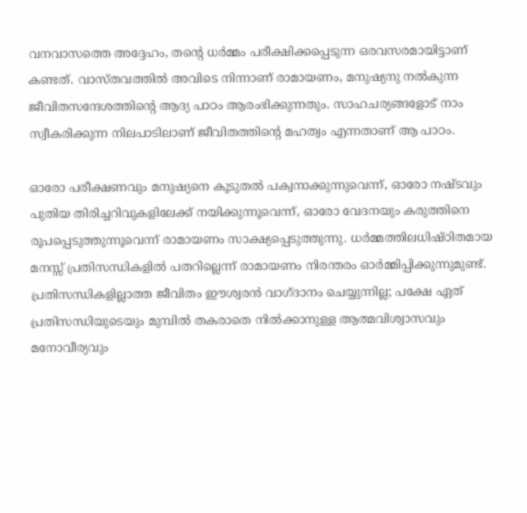വനവാസത്തെ അദ്ദേഹം, തന്റെ ധര്‍മ്മം പരീക്ഷിക്കപ്പെടുന്ന ഒരവസരമായിട്ടാണ് കണ്ടത്. വാസ്തവത്തില്‍ അവിടെ നിന്നാണ് രാമായണം, മനുഷ്യനു നല്‍കുന്ന ജീവിതസന്ദേശത്തിന്റെ ആദ്യ പാഠം ആരംഭിക്കുന്നതും. സാഹചര്യങ്ങളോട് നാം സ്വീകരിക്കുന്ന നിലപാടിലാണ് ജീവിതത്തിന്റെ മഹത്വം എന്നതാണ് ആ പാഠം.

ഓരോ പരീക്ഷണവും മനുഷ്യനെ കൂടുതല്‍ പക്വനാക്കുന്നുവെന്ന്, ഓരോ നഷ്ടവും പുതിയ തിരിച്ചറിവുകളിലേക്ക് നയിക്കുന്നൂവെന്ന്, ഓരോ വേദനയും കരുത്തിനെ രൂപപ്പെടുത്തുന്നൂവെന്ന് രാമായണം സാക്ഷ്യപ്പെടുത്തുന്നു. ധര്‍മ്മത്തിലധിഷ്ഠിതമായ മനസ്സ് പ്രതിസന്ധികളില്‍ പതറില്ലെന്ന് രാമായണം നിരന്തരം ഓര്‍മ്മിപ്പിക്കുന്നുമുണ്ട്. പ്രതിസന്ധികളില്ലാത്ത ജീവിതം ഈശ്വരന്‍ വാഗ്ദാനം ചെയ്യുന്നില്ല; പക്ഷേ ഏത് പ്രതിസന്ധിയുടെയും മുമ്പില്‍ തകരാതെ നില്‍ക്കാനുള്ള ആത്മവിശ്വാസവും മനോവീര്യവും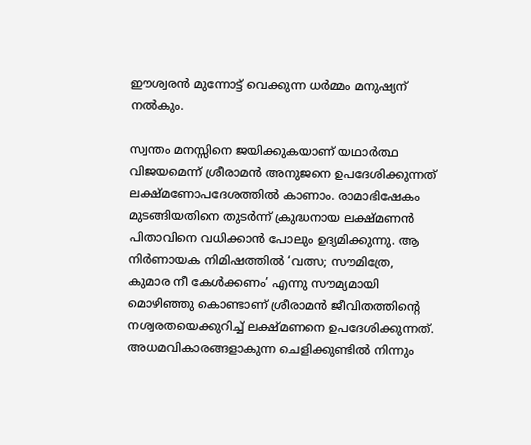ഈശ്വരന്‍ മുന്നോട്ട് വെക്കുന്ന ധര്‍മ്മം മനുഷ്യന് നല്‍കും.

സ്വന്തം മനസ്സിനെ ജയിക്കുകയാണ് യഥാര്‍ത്ഥ വിജയമെന്ന് ശ്രീരാമന്‍ അനുജനെ ഉപദേശിക്കുന്നത് ലക്ഷ്മണോപദേശത്തില്‍ കാണാം. രാമാഭിഷേകം മുടങ്ങിയതിനെ തുടര്‍ന്ന് ക്രുദ്ധനായ ലക്ഷ്മണന്‍ പിതാവിനെ വധിക്കാന്‍ പോലും ഉദ്യമിക്കുന്നു. ആ നിര്‍ണായക നിമിഷത്തില്‍ ‘വത്സ; സൗമിത്രേ, കുമാര നീ കേള്‍ക്കണം’ എന്നു സൗമ്യമായി മൊഴിഞ്ഞു കൊണ്ടാണ് ശ്രീരാമന്‍ ജീവിതത്തിന്റെ നശ്വരതയെക്കുറിച്ച് ലക്ഷ്മണനെ ഉപദേശിക്കുന്നത്. അധമവികാരങ്ങളാകുന്ന ചെളിക്കുണ്ടില്‍ നിന്നും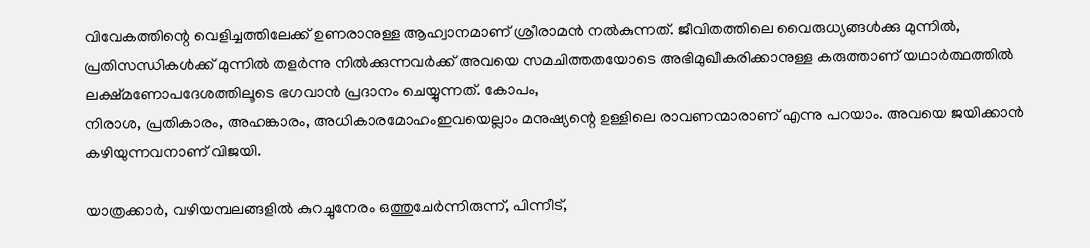വിവേകത്തിന്റെ വെളിച്ചത്തിലേക്ക് ഉണരാനുള്ള ആഹ്വാനമാണ് ശ്രീരാമന്‍ നല്‍കുന്നത്. ജീവിതത്തിലെ വൈരുധ്യങ്ങള്‍ക്കു മുന്നില്‍, പ്രതിസന്ധികള്‍ക്ക് മുന്നില്‍ തളര്‍ന്നു നില്‍ക്കുന്നവര്‍ക്ക് അവയെ സമചിത്തതയോടെ അഭിമുഖീകരിക്കാനുള്ള കരുത്താണ് യഥാര്‍ത്ഥത്തില്‍ ലക്ഷ്മണോപദേശത്തിലൂടെ ഭഗവാന്‍ പ്രദാനം ചെയ്യുന്നത്. കോപം,
നിരാശ, പ്രതികാരം, അഹങ്കാരം, അധികാരമോഹംഇവയെല്ലാം മനുഷ്യന്റെ ഉള്ളിലെ രാവണന്മാരാണ് എന്നു പറയാം. അവയെ ജയിക്കാന്‍ കഴിയുന്നവനാണ് വിജയി.

യാത്രക്കാര്‍, വഴിയമ്പലങ്ങളില്‍ കുറച്ചുനേരം ഒത്തുചേര്‍ന്നിരുന്ന്, പിന്നീട്,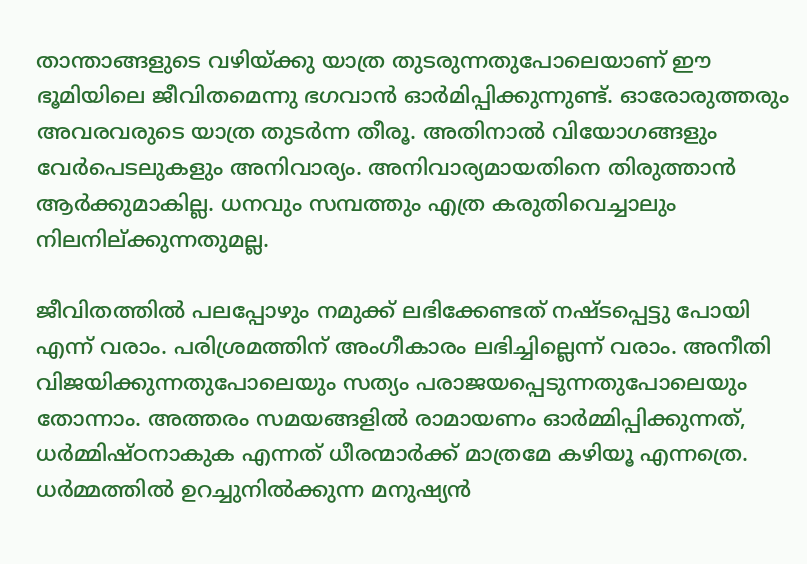താന്താങ്ങളുടെ വഴിയ്‌ക്കു യാത്ര തുടരുന്നതുപോലെയാണ് ഈ ഭൂമിയിലെ ജീവിതമെന്നു ഭഗവാന്‍ ഓര്‍മിപ്പിക്കുന്നുണ്ട്. ഓരോരുത്തരും അവരവരുടെ യാത്ര തുടര്‍ന്ന തീരൂ. അതിനാല്‍ വിയോഗങ്ങളും വേര്‍പെടലുകളും അനിവാര്യം. അനിവാര്യമായതിനെ തിരുത്താന്‍ ആര്‍ക്കുമാകില്ല. ധനവും സമ്പത്തും എത്ര കരുതിവെച്ചാലും നിലനില്ക്കുന്നതുമല്ല.

ജീവിതത്തില്‍ പലപ്പോഴും നമുക്ക് ലഭിക്കേണ്ടത് നഷ്ടപ്പെട്ടു പോയി എന്ന് വരാം. പരിശ്രമത്തിന് അംഗീകാരം ലഭിച്ചില്ലെന്ന് വരാം. അനീതി വിജയിക്കുന്നതുപോലെയും സത്യം പരാജയപ്പെടുന്നതുപോലെയും തോന്നാം. അത്തരം സമയങ്ങളില്‍ രാമായണം ഓര്‍മ്മിപ്പിക്കുന്നത്, ധര്‍മ്മിഷ്ഠനാകുക എന്നത് ധീരന്മാര്‍ക്ക് മാത്രമേ കഴിയൂ എന്നത്രെ. ധര്‍മ്മത്തില്‍ ഉറച്ചുനില്‍ക്കുന്ന മനുഷ്യന്‍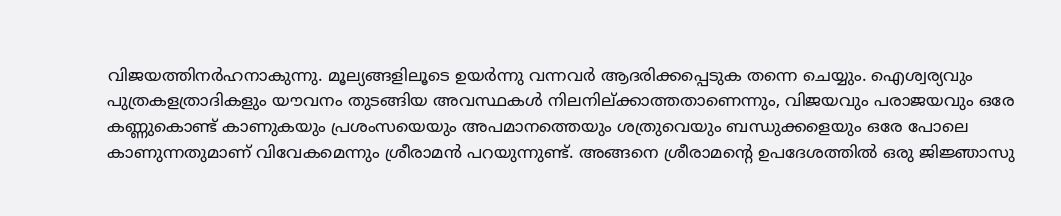വിജയത്തിനര്‍ഹനാകുന്നു. മൂല്യങ്ങളിലൂടെ ഉയര്‍ന്നു വന്നവര്‍ ആദരിക്കപ്പെടുക തന്നെ ചെയ്യും. ഐശ്വര്യവും പുത്രകളത്രാദികളും യൗവനം തുടങ്ങിയ അവസ്ഥകള്‍ നിലനില്ക്കാത്തതാണെന്നും, വിജയവും പരാജയവും ഒരേ കണ്ണുകൊണ്ട് കാണുകയും പ്രശംസയെയും അപമാനത്തെയും ശത്രുവെയും ബന്ധുക്കളെയും ഒരേ പോലെ കാണുന്നതുമാണ് വിവേകമെന്നും ശ്രീരാമന്‍ പറയുന്നുണ്ട്. അങ്ങനെ ശ്രീരാമന്റെ ഉപദേശത്തില്‍ ഒരു ജിജ്ഞാസു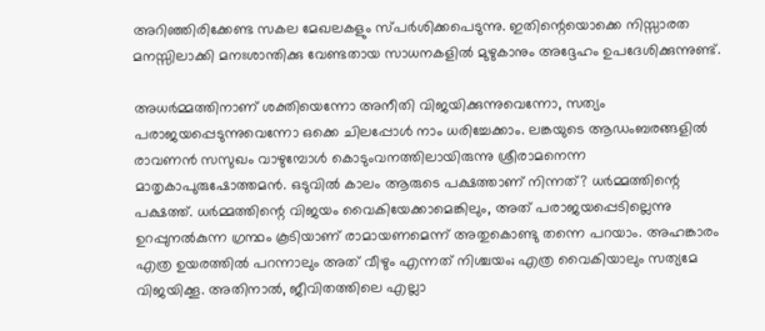അറിഞ്ഞിരിക്കേണ്ട സകല മേഖലകളും സ്പര്‍ശിക്കപെടുന്നു. ഇതിന്റെയൊക്കെ നിസ്സാരത മനസ്സിലാക്കി മനഃശാന്തിക്കു വേണ്ടതായ സാധനകളില്‍ മുഴുകാനും അദ്ദേഹം ഉപദേശിക്കുന്നുണ്ട്.

അധര്‍മ്മത്തിനാണ് ശക്തിയെന്നോ അനീതി വിജയിക്കുന്നുവെന്നോ, സത്യം പരാജയപ്പെടുന്നുവെന്നോ ഒക്കെ ചിലപ്പോള്‍ നാം ധരിച്ചേക്കാം. ലങ്കയുടെ ആഡംബരങ്ങളില്‍ രാവണന്‍ സസുഖം വാഴുമ്പോള്‍ കൊടുംവനത്തിലായിരുന്നു ശ്രീരാമനെന്ന മാതൃകാപുരുഷോത്തമന്‍. ഒടുവില്‍ കാലം ആരുടെ പക്ഷത്താണ് നിന്നത്? ധര്‍മ്മത്തിന്റെ പക്ഷത്ത്. ധര്‍മ്മത്തിന്റെ വിജയം വൈകിയേക്കാമെങ്കിലും, അത് പരാജയപ്പെടില്ലെന്നു ഉറപ്പുനല്‍കുന്ന ഗ്രന്ഥം കൂടിയാണ് രാമായണമെന്ന് അതുകൊണ്ടു തന്നെ പറയാം. അഹങ്കാരം എത്ര ഉയരത്തില്‍ പറന്നാലും അത് വീഴും എന്നത് നിശ്ചയം; എത്ര വൈകിയാലും സത്യമേ വിജയിക്കൂ. അതിനാല്‍, ജീവിതത്തിലെ എല്ലാ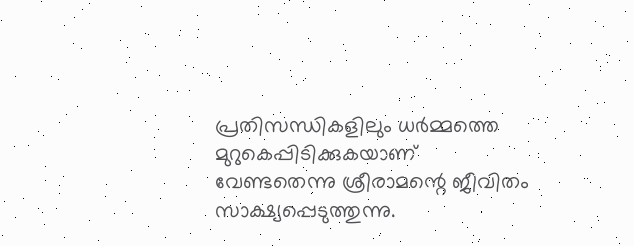പ്രതിസന്ധികളിലും ധര്‍മ്മത്തെ മുറുകെപ്പിടിക്കുകയാണ് വേണ്ടതെന്നു ശ്രീരാമന്റെ ജീവിതം സാക്ഷ്യപ്പെടുത്തുന്നു.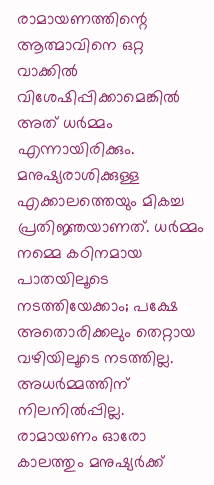രാമായണത്തിന്റെ ആത്മാവിനെ ഒറ്റ വാക്കില്‍ വിശേഷിപ്പിക്കാമെങ്കില്‍ അത് ധര്‍മ്മം എന്നായിരിക്കും. മനുഷ്യരാശിക്കുള്ള എക്കാലത്തെയും മികച്ച പ്രതിജ്ഞയാണത്. ധര്‍മ്മം നമ്മെ കഠിനമായ പാതയിലൂടെ നടത്തിയേക്കാം; പക്ഷേ അതൊരിക്കലും തെറ്റായ വഴിയിലൂടെ നടത്തില്ല. അധര്‍മ്മത്തിന് നിലനില്‍പ്പില്ല. രാമായണം ഓരോ കാലത്തും മനുഷ്യര്‍ക്ക്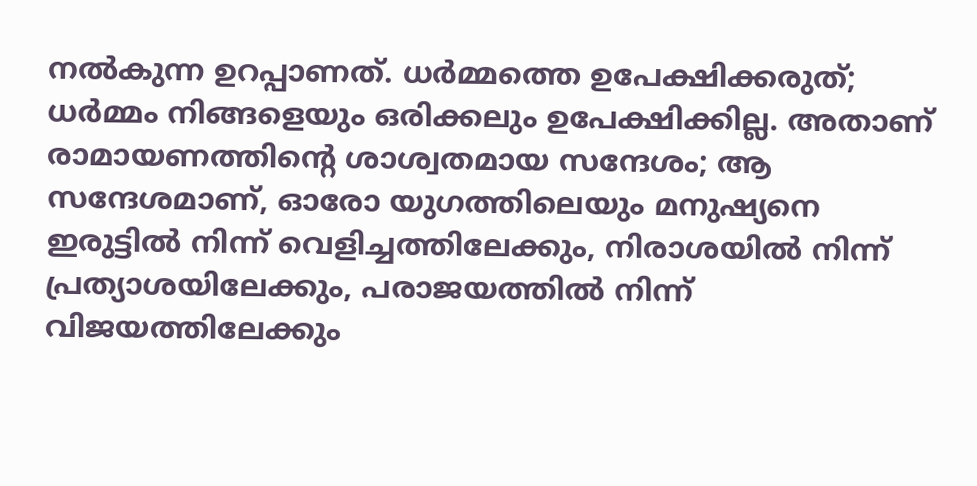നല്‍കുന്ന ഉറപ്പാണത്. ധര്‍മ്മത്തെ ഉപേക്ഷിക്കരുത്; ധര്‍മ്മം നിങ്ങളെയും ഒരിക്കലും ഉപേക്ഷിക്കില്ല. അതാണ് രാമായണത്തിന്റെ ശാശ്വതമായ സന്ദേശം; ആ സന്ദേശമാണ്, ഓരോ യുഗത്തിലെയും മനുഷ്യനെ ഇരുട്ടില്‍ നിന്ന് വെളിച്ചത്തിലേക്കും, നിരാശയില്‍ നിന്ന് പ്രത്യാശയിലേക്കും, പരാജയത്തില്‍ നിന്ന് വിജയത്തിലേക്കും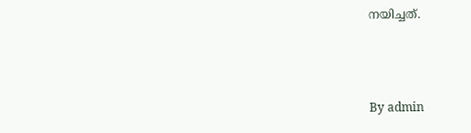നയിച്ചത്.



By admin